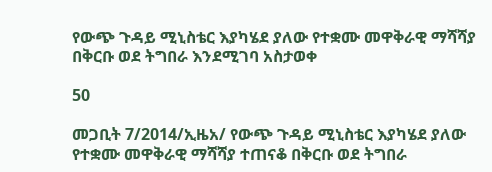የውጭ ጉዳይ ሚኒስቴር እያካሄደ ያለው የተቋሙ መዋቅራዊ ማሻሻያ በቅርቡ ወደ ትግበራ እንደሚገባ አስታወቀ

50

መጋቢት 7/2014/ኢዜአ/ የውጭ ጉዳይ ሚኒስቴር እያካሄደ ያለው የተቋሙ መዋቅራዊ ማሻሻያ ተጠናቆ በቅርቡ ወደ ትግበራ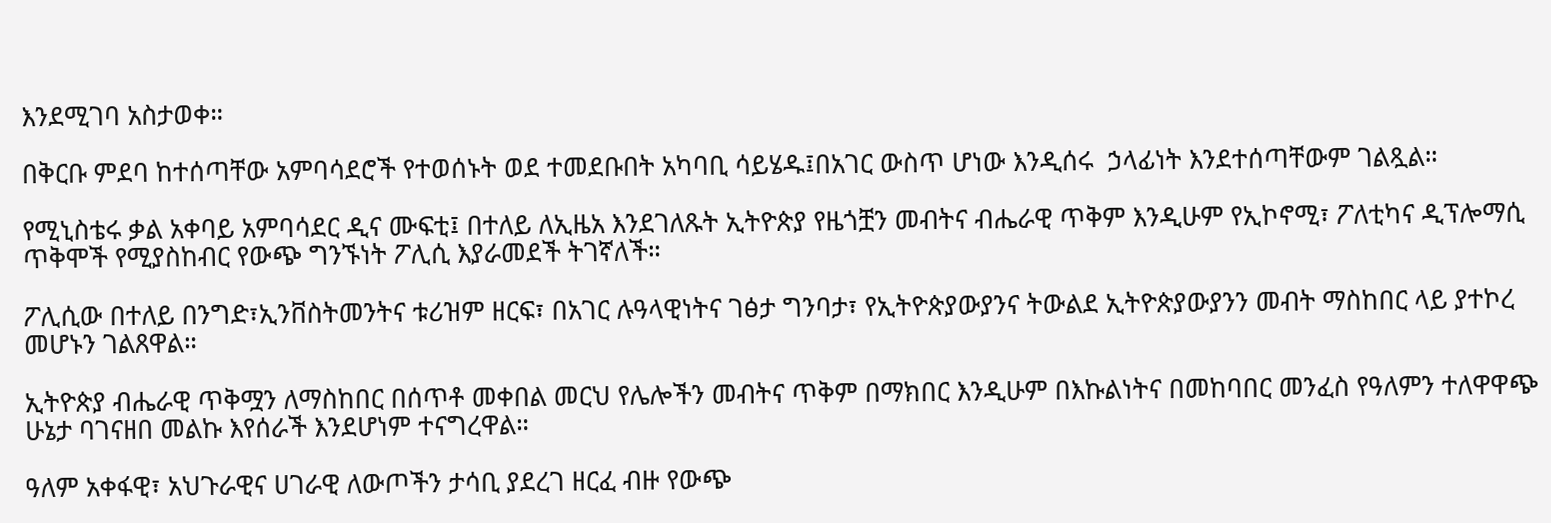እንደሚገባ አስታወቀ።

በቅርቡ ምደባ ከተሰጣቸው አምባሳደሮች የተወሰኑት ወደ ተመደቡበት አካባቢ ሳይሄዱ፤በአገር ውስጥ ሆነው እንዲሰሩ  ኃላፊነት እንደተሰጣቸውም ገልጿል።

የሚኒስቴሩ ቃል አቀባይ አምባሳደር ዲና ሙፍቲ፤ በተለይ ለኢዜአ እንደገለጹት ኢትዮጵያ የዜጎቿን መብትና ብሔራዊ ጥቅም እንዲሁም የኢኮኖሚ፣ ፖለቲካና ዲፕሎማሲ ጥቅሞች የሚያስከብር የውጭ ግንኙነት ፖሊሲ እያራመደች ትገኛለች።

ፖሊሲው በተለይ በንግድ፣ኢንቨስትመንትና ቱሪዝም ዘርፍ፣ በአገር ሉዓላዊነትና ገፅታ ግንባታ፣ የኢትዮጵያውያንና ትውልደ ኢትዮጵያውያንን መብት ማስከበር ላይ ያተኮረ መሆኑን ገልጸዋል።

ኢትዮጵያ ብሔራዊ ጥቅሟን ለማስከበር በሰጥቶ መቀበል መርህ የሌሎችን መብትና ጥቅም በማክበር እንዲሁም በእኩልነትና በመከባበር መንፈስ የዓለምን ተለዋዋጭ ሁኔታ ባገናዘበ መልኩ እየሰራች እንደሆነም ተናግረዋል።

ዓለም አቀፋዊ፣ አህጉራዊና ሀገራዊ ለውጦችን ታሳቢ ያደረገ ዘርፈ ብዙ የውጭ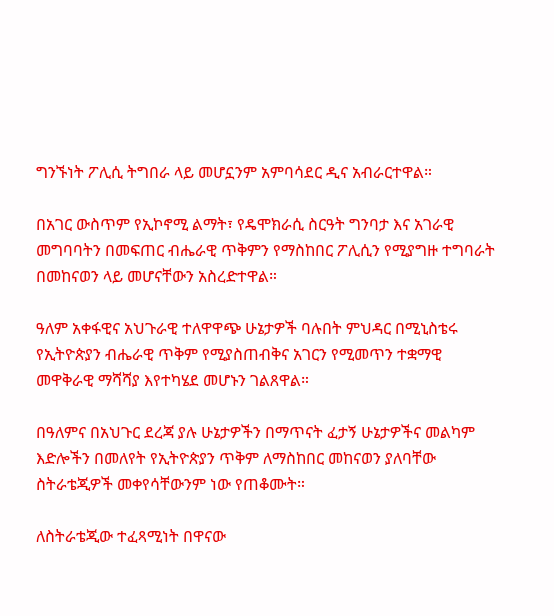ግንኙነት ፖሊሲ ትግበራ ላይ መሆኗንም አምባሳደር ዲና አብራርተዋል።

በአገር ውስጥም የኢኮኖሚ ልማት፣ የዴሞክራሲ ስርዓት ግንባታ እና አገራዊ መግባባትን በመፍጠር ብሔራዊ ጥቅምን የማስከበር ፖሊሲን የሚያግዙ ተግባራት በመከናወን ላይ መሆናቸውን አስረድተዋል።

ዓለም አቀፋዊና አህጉራዊ ተለዋዋጭ ሁኔታዎች ባሉበት ምህዳር በሚኒስቴሩ የኢትዮጵያን ብሔራዊ ጥቅም የሚያስጠብቅና አገርን የሚመጥን ተቋማዊ መዋቅራዊ ማሻሻያ እየተካሄደ መሆኑን ገልጸዋል።

በዓለምና በአህጉር ደረጃ ያሉ ሁኔታዎችን በማጥናት ፈታኝ ሁኔታዎችና መልካም እድሎችን በመለየት የኢትዮጵያን ጥቅም ለማስከበር መከናወን ያለባቸው ስትራቴጂዎች መቀየሳቸውንም ነው የጠቆሙት።

ለስትራቴጂው ተፈጻሚነት በዋናው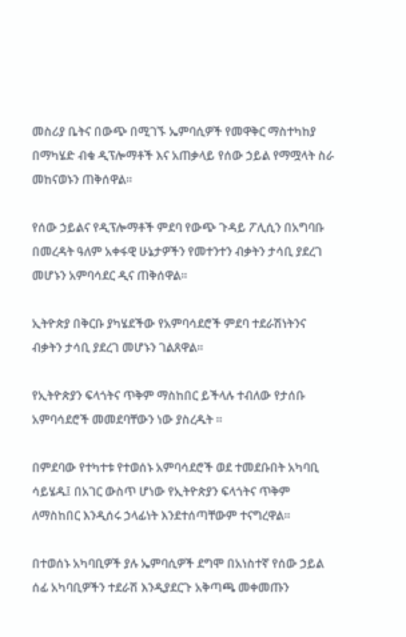መስሪያ ቤትና በውጭ በሚገኙ ኤምባሲዎች የመዋቅር ማስተካከያ በማካሄድ ብቁ ዲፕሎማቶች እና አጠቃላይ የሰው ኃይል የማሟላት ስራ መከናወኑን ጠቅሰዋል።

የሰው ኃይልና የዲፕሎማቶች ምደባ የውጭ ጉዳይ ፖሊሲን በአግባቡ በመረዳት ዓለም አቀፋዊ ሁኔታዎችን የመተንተን ብቃትን ታሳቢ ያደረገ መሆኑን አምባሳደር ዲና ጠቅሰዋል።

ኢትዮጵያ በቅርቡ ያካሄደችው የአምባሳደሮች ምደባ ተደራሽነትንና ብቃትን ታሳቢ ያደረገ መሆኑን ገልጸዋል።

የኢትዮጵያን ፍላጎትና ጥቅም ማስከበር ይችላሉ ተብለው የታሰቡ አምባሳደሮች መመደባቸውን ነው ያስረዱት ።

በምደባው የተካተቱ የተወሰኑ አምባሳደሮች ወደ ተመደቡበት አካባቢ ሳይሄዱ፤ በአገር ውስጥ ሆነው የኢትዮጵያን ፍላጎትና ጥቅም ለማስከበር እንዲሰሩ ኃላፊነት እንደተሰጣቸውም ተናግረዋል።

በተወሰኑ አካባቢዎች ያሉ ኤምባሲዎች ደግሞ በአነስተኛ የሰው ኃይል ሰፊ አካባቢዎችን ተደራሽ እንዲያደርጉ አቅጣጫ መቀመጡን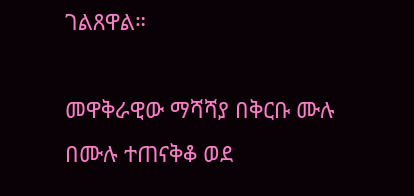ገልጸዋል።

መዋቅራዊው ማሻሻያ በቅርቡ ሙሉ በሙሉ ተጠናቅቆ ወደ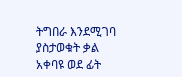ትግበራ እንደሚገባ ያስታወቁት ቃል አቀባዩ ወደ ፊት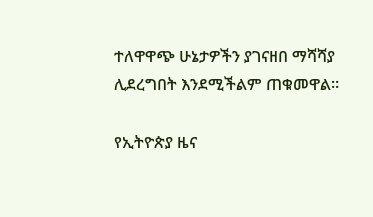ተለዋዋጭ ሁኔታዎችን ያገናዘበ ማሻሻያ ሊደረግበት እንደሚችልም ጠቁመዋል።

የኢትዮጵያ ዜና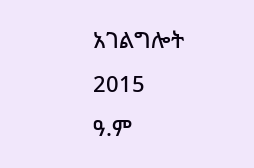አገልግሎት
2015
ዓ.ም